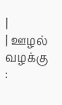|
| ஊழல் வழக்கு :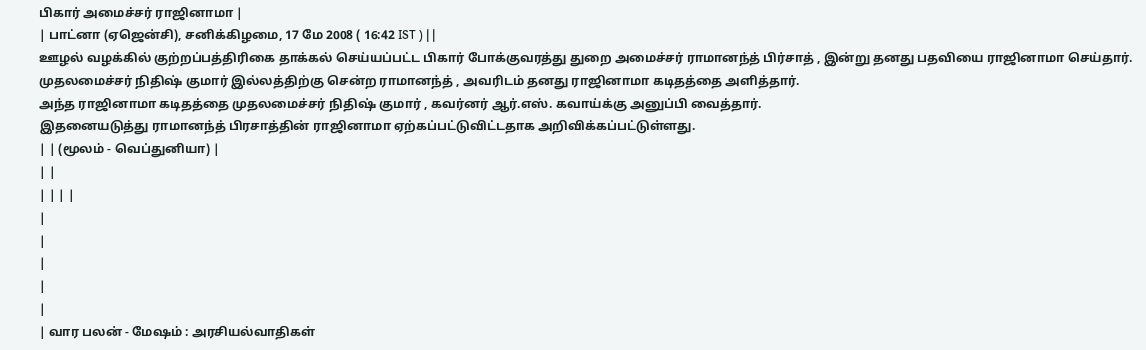பிகார் அமைச்சர் ராஜினாமா |
| பாட்னா (ஏஜென்சி), சனிக்கிழமை, 17 மே 2008 ( 16:42 IST ) | |
ஊழல் வழக்கில் குற்றப்பத்திரிகை தாக்கல் செய்யப்பட்ட பிகார் போக்குவரத்து துறை அமைச்சர் ராமானந்த் பிர்சாத் , இன்று தனது பதவியை ராஜினாமா செய்தார்.
முதலமைச்சர் நிதிஷ் குமார் இல்லத்திற்கு சென்ற ராமானந்த் , அவரிடம் தனது ராஜினாமா கடிதத்தை அளித்தார்.
அந்த ராஜினாமா கடிதத்தை முதலமைச்சர் நிதிஷ் குமார் , கவர்னர் ஆர்.எஸ். கவாய்க்கு அனுப்பி வைத்தார்.
இதனையடுத்து ராமானந்த் பிரசாத்தின் ராஜினாமா ஏற்கப்பட்டுவிட்டதாக அறிவிக்கப்பட்டுள்ளது.
| | (மூலம் - வெப்துனியா) |
| |
| | | |
|
|
|
|
|
| வார பலன் - மேஷம் : அரசியல்வாதிகள்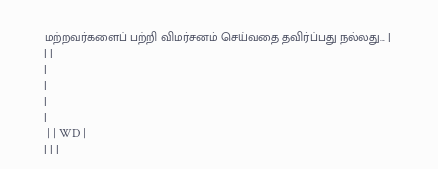மற்றவர்களைப் பற்றி விமர்சனம் செய்வதை தவிர்ப்பது நல்லது... |
| |
|
|
|
|
 | | WD |
| | |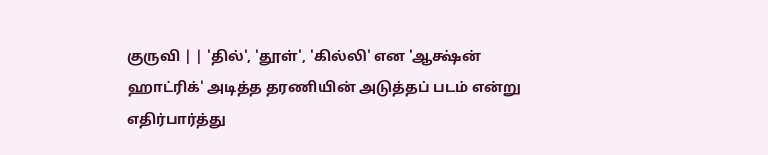குருவி | | 'தில்', 'தூள்', 'கில்லி' என 'ஆக்ஷ்ன் ஹாட்ரிக்' அடித்த தரணியின் அடுத்தப் படம் என்று எதிர்பார்த்து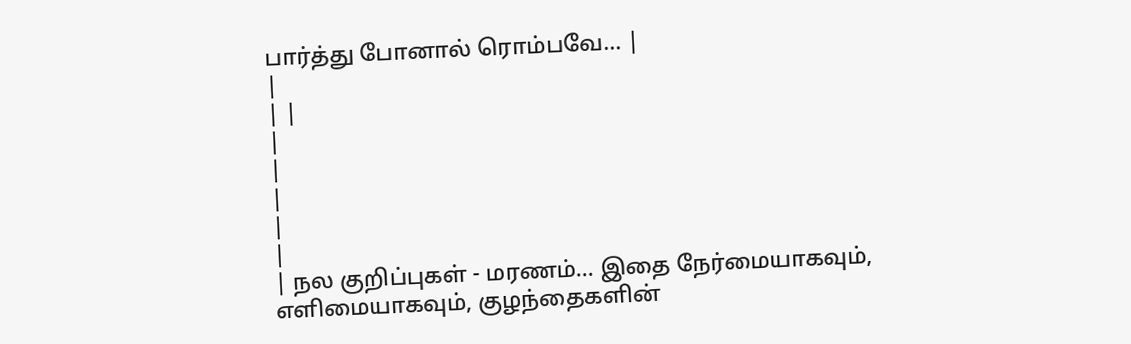பார்த்து போனால் ரொம்பவே... |
|
| |
|
|
|
|
|
| நல குறிப்புகள் - மரணம்... இதை நேர்மையாகவும், எளிமையாகவும், குழந்தைகளின்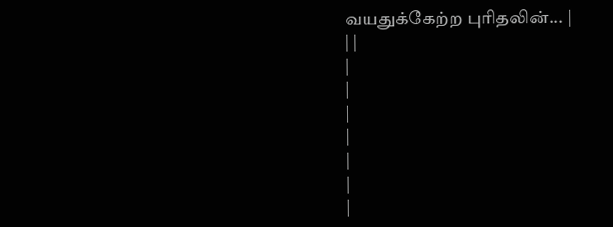வயதுக்கேற்ற புரிதலின்... |
| |
|
|
|
|
|
|
|